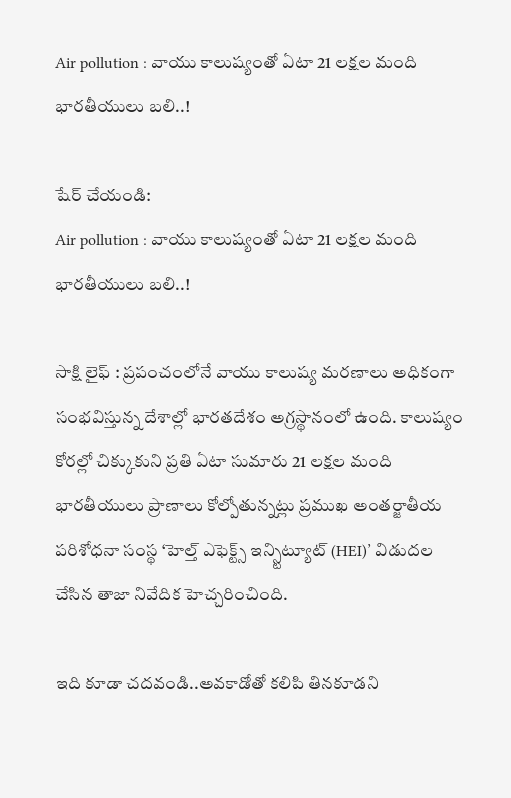Air pollution : వాయు కాలుష్యంతో ఏటా 21 లక్షల మంది భారతీయులు బలి..!

షేర్ చేయండి:
Air pollution : వాయు కాలుష్యంతో ఏటా 21 లక్షల మంది భారతీయులు బలి..!

సాక్షి లైఫ్ : ప్రపంచంలోనే వాయు కాలుష్య మరణాలు అధికంగా సంభవిస్తున్న దేశాల్లో భారతదేశం అగ్రస్థానంలో ఉంది. కాలుష్యం కోరల్లో చిక్కుకుని ప్రతి ఏటా సుమారు 21 లక్షల మంది భారతీయులు ప్రాణాలు కోల్పోతున్నట్లు ప్రముఖ అంతర్జాతీయ పరిశోధనా సంస్థ ‘హెల్త్ ఎఫెక్ట్స్ ఇన్స్టిట్యూట్ (HEI)’ విడుదల చేసిన తాజా నివేదిక హెచ్చరించింది.

ఇది కూడా చదవండి..అవకాడోతో కలిపి తినకూడని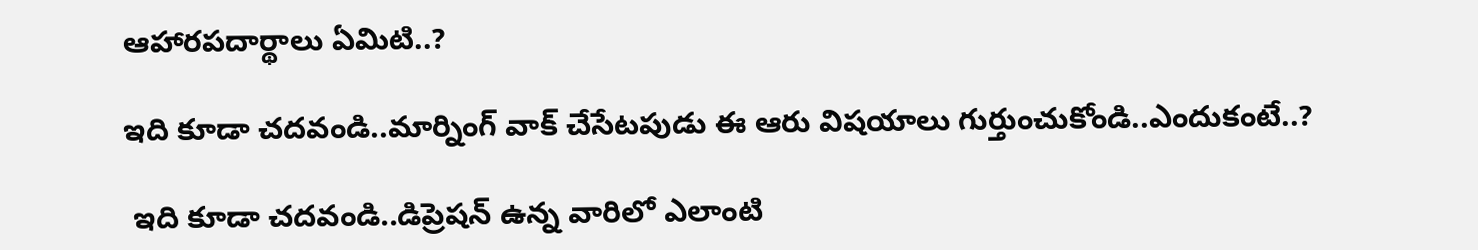ఆహారపదార్థాలు ఏమిటి..?

ఇది కూడా చదవండి..మార్నింగ్ వాక్ చేసేటపుడు ఈ ఆరు విషయాలు గుర్తుంచుకోండి..ఎందుకంటే..?

 ఇది కూడా చదవండి..డిప్రెషన్ ఉన్న వారిలో ఎలాంటి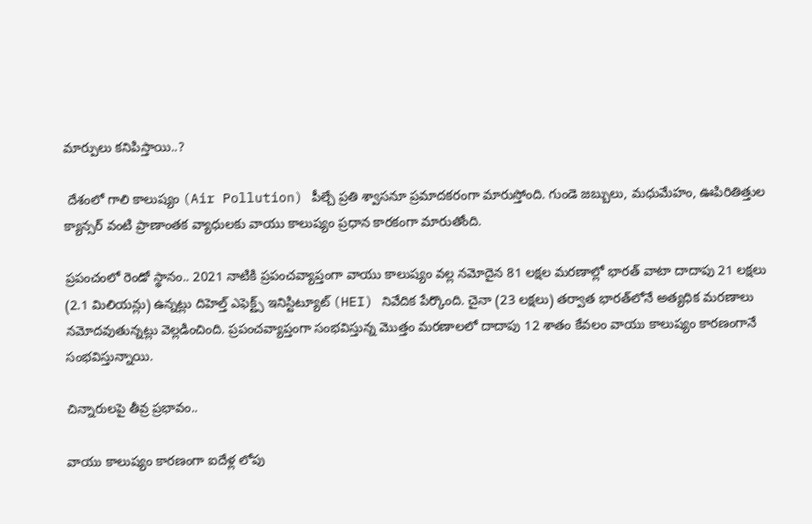మార్పులు కనిపిస్తాయి..?

 దేశంలో గాలి కాలుష్యం (Air Pollution) పీల్చే ప్రతి శ్వాసనూ ప్రమాదకరంగా మారుస్తోంది. గుండె జబ్బులు, మధుమేహం, ఊపిరితిత్తుల క్యాన్సర్‌ వంటి ప్రాణాంతక వ్యాధులకు వాయు కాలుష్యం ప్రధాన కారకంగా మారుతోంది.

ప్రపంచంలో రెండో స్థానం.. 2021 నాటికి ప్రపంచవ్యాప్తంగా వాయు కాలుష్యం వల్ల నమోదైన 81 లక్షల మరణాల్లో భారత్‌ వాటా దాదాపు 21 లక్షలు (2.1 మిలియన్లు) ఉన్నట్లు దిహెల్త్ ఎఫెక్ట్స్ ఇనిస్టిట్యూట్ (HEI) నివేదిక పేర్కొంది. చైనా (23 లక్షలు) తర్వాత భారత్‌లోనే అత్యధిక మరణాలు నమోదవుతున్నట్లు వెల్లడించింది. ప్రపంచవ్యాప్తంగా సంభవిస్తున్న మొత్తం మరణాలలో దాదాపు 12 శాతం కేవలం వాయు కాలుష్యం కారణంగానే సంభవిస్తున్నాయి.

చిన్నారులపై తీవ్ర ప్రభావం..

వాయు కాలుష్యం కారణంగా ఐదేళ్ల లోపు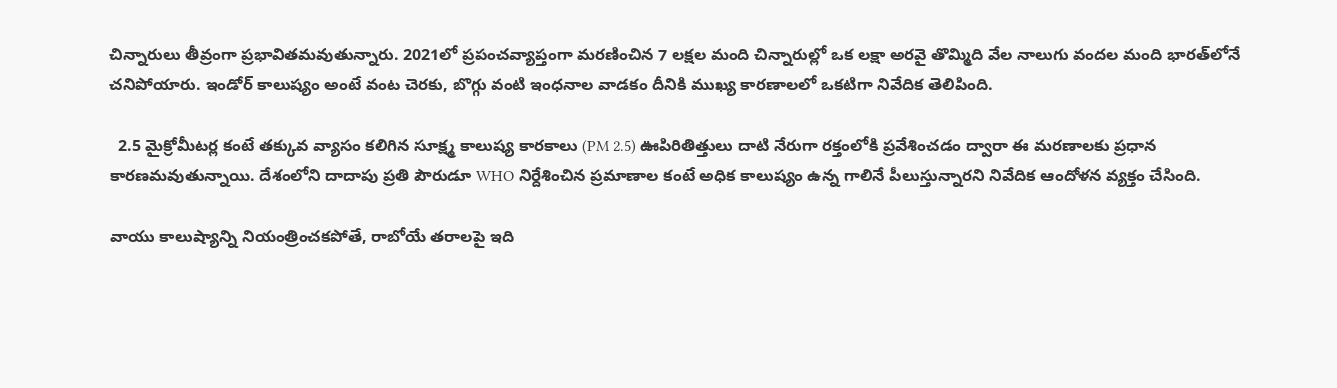చిన్నారులు తీవ్రంగా ప్రభావితమవుతున్నారు. 2021లో ప్రపంచవ్యాప్తంగా మరణించిన 7 లక్షల మంది చిన్నారుల్లో ఒక లక్షా అరవై తొమ్మిది వేల నాలుగు వందల మంది భారత్‌లోనే చనిపోయారు. ఇండోర్ కాలుష్యం అంటే వంట చెరకు, బొగ్గు వంటి ఇంధనాల వాడకం దీనికి ముఖ్య కారణాలలో ఒకటిగా నివేదిక తెలిపింది.

  2.5 మైక్రోమీటర్ల కంటే తక్కువ వ్యాసం కలిగిన సూక్ష్మ కాలుష్య కారకాలు (PM 2.5) ఊపిరితిత్తులు దాటి నేరుగా రక్తంలోకి ప్రవేశించడం ద్వారా ఈ మరణాలకు ప్రధాన కారణమవుతున్నాయి. దేశంలోని దాదాపు ప్రతి పౌరుడూ WHO నిర్దేశించిన ప్రమాణాల కంటే అధిక కాలుష్యం ఉన్న గాలినే పీలుస్తున్నారని నివేదిక ఆందోళన వ్యక్తం చేసింది.

వాయు కాలుష్యాన్ని నియంత్రించకపోతే, రాబోయే తరాలపై ఇది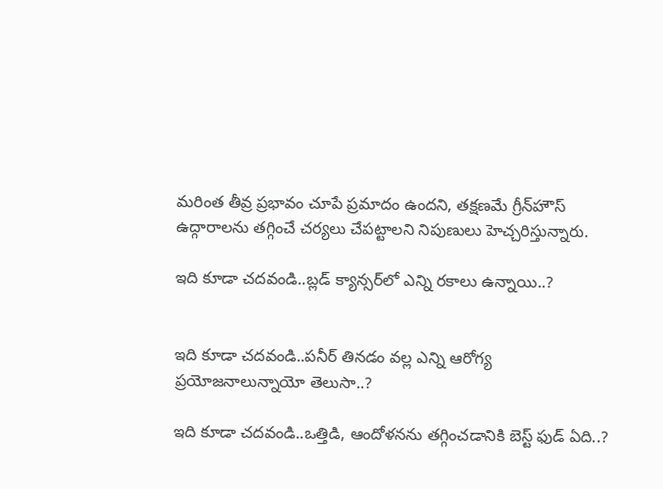మరింత తీవ్ర ప్రభావం చూపే ప్రమాదం ఉందని, తక్షణమే గ్రీన్‌హౌస్ ఉద్గారాలను తగ్గించే చర్యలు చేపట్టాలని నిపుణులు హెచ్చరిస్తున్నారు.

ఇది కూడా చదవండి..బ్లడ్ క్యాన్సర్‌లో ఎన్ని రకాలు ఉన్నాయి..?


ఇది కూడా చదవండి..పనీర్ తినడం వల్ల ఎన్ని ఆరోగ్య ప్రయోజనాలున్నాయో తెలుసా..?

ఇది కూడా చదవండి..ఒత్తిడి, ఆందోళనను తగ్గించడానికి బెస్ట్ ఫుడ్ ఏది..?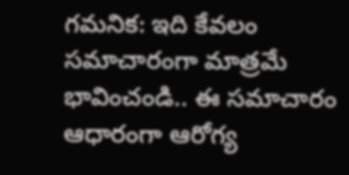గమనిక: ఇది కేవలం సమాచారంగా మాత్రమే భావించండి.. ఈ సమాచారం ఆధారంగా ఆరోగ్య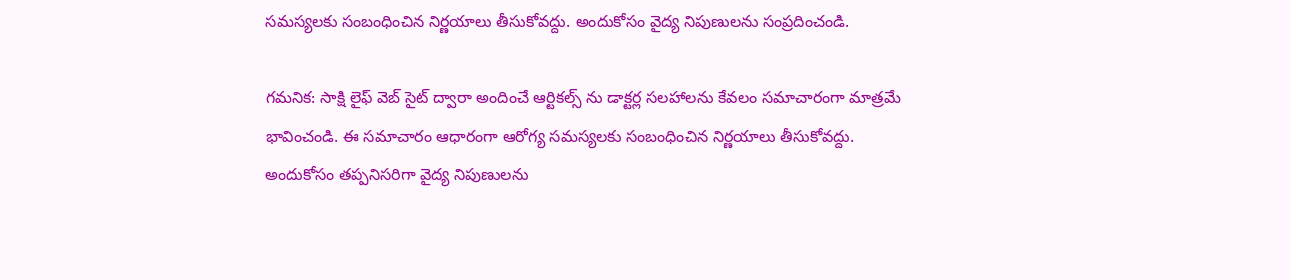సమస్యలకు సంబంధించిన నిర్ణయాలు తీసుకోవద్దు. అందుకోసం వైద్య నిపుణులను సంప్రదించండి.

గమనిక: సాక్షి లైఫ్ వెబ్ సైట్ ద్వారా అందించే ఆర్టికల్స్ ను డాక్టర్ల సలహాలను కేవలం సమాచారంగా మాత్రమే భావించండి. ఈ సమాచారం ఆధారంగా ఆరోగ్య సమస్యలకు సంబంధించిన నిర్ణయాలు తీసుకోవద్దు. అందుకోసం తప్పనిసరిగా వైద్య నిపుణులను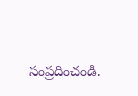సంప్రదించండి.